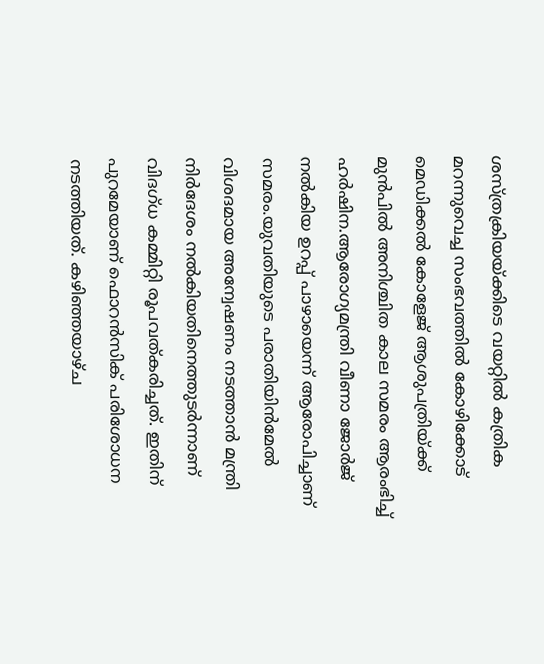ശസ്ത്രക്രിയയ്ക്കിടെ വയറ്റില്‍ കത്രിക മറന്നുവെച്ച സംഭവത്തില്‍ കോഴിക്കോട് മെഡിക്കല്‍ കോളേജ് ആശുപത്രിയ്ക്ക് മുന്‍പില്‍ അനിശ്ചിത കാല സമരം ആരംഭിച്ച് ഹര്‍ഷിന.ആരോഗ്യമന്ത്രി വീണാ ജോര്‍ജ്‌ നല്‍കിയ ഉറപ്പ് പാഴായെന്ന് ആരോപിച്ചാണ് സമരം.യുവതിയുടെ പരാതിയിന്‍മേല്‍ വിശദമായ അന്വേഷണം നടത്താന്‍ മന്ത്രി നിര്‍ദേശം നല്‍കിയതിനെത്തുടര്‍ന്നാണ് വിദഗ്ധ കമ്മിറ്റി രൂപവത്കരിച്ചത്. ഇതിന് പുറമേയാണ് ഫൊറന്‍സിക് പരിശോധന നടത്തിയത്. കഴിഞ്ഞയാഴ്ച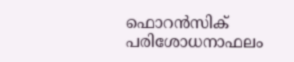ഫൊറന്‍സിക് പരിശോധനാഫലം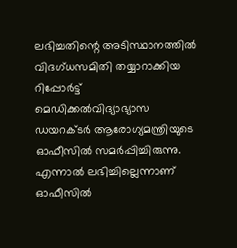ലഭിച്ചതിന്റെ അടിസ്ഥാനത്തില്‍ വിദഗ്ധസമിതി തയ്യാറാക്കിയ റിപ്പോര്‍ട്ട് മെഡിക്കല്‍വിദ്യാഭ്യാസ ഡയറക്ടര്‍ ആരോഗ്യമന്ത്രിയുടെ ഓഫീസില്‍ സമര്‍പ്പിച്ചിരുന്നു. എന്നാല്‍ ലഭിച്ചില്ലെന്നാണ് ഓഫീസില്‍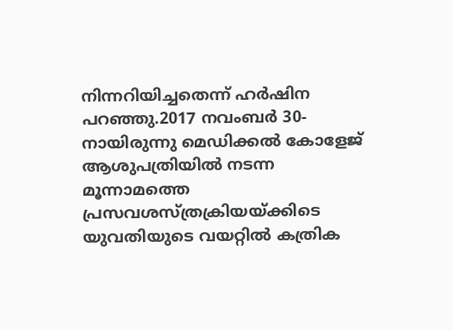നിന്നറിയിച്ചതെന്ന് ഹര്‍ഷിന പറഞ്ഞു.2017 നവംബര്‍ 30-നായിരുന്നു മെഡിക്കല്‍ കോളേജ് ആശുപത്രിയില്‍ നടന്ന മൂന്നാമത്തെ പ്രസവശസ്ത്രക്രിയയ്ക്കിടെ യുവതിയുടെ വയറ്റില്‍ കത്രിക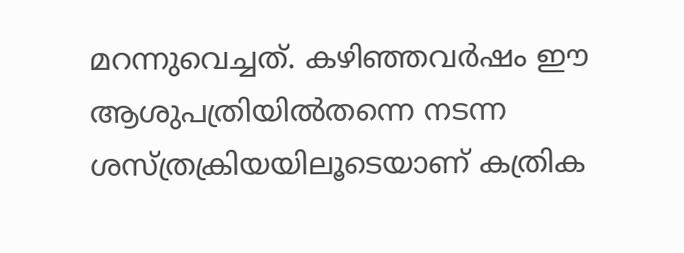മറന്നുവെച്ചത്. കഴിഞ്ഞവര്‍ഷം ഈ ആശുപത്രിയില്‍തന്നെ നടന്ന ശസ്ത്രക്രിയയിലൂടെയാണ് കത്രിക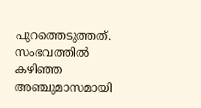പുറത്തെടുത്തത്. സംഭവത്തില്‍ കഴിഞ്ഞ അഞ്ചുമാസമായി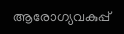ആരോഗ്യവകുപ്പ്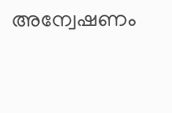അന്വേഷണം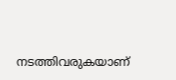നടത്തിവരുകയാണ്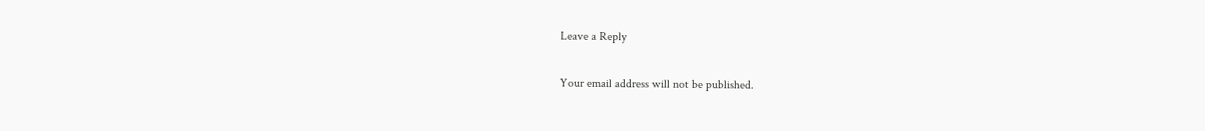Leave a Reply

Your email address will not be published.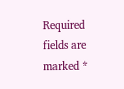Required fields are marked *